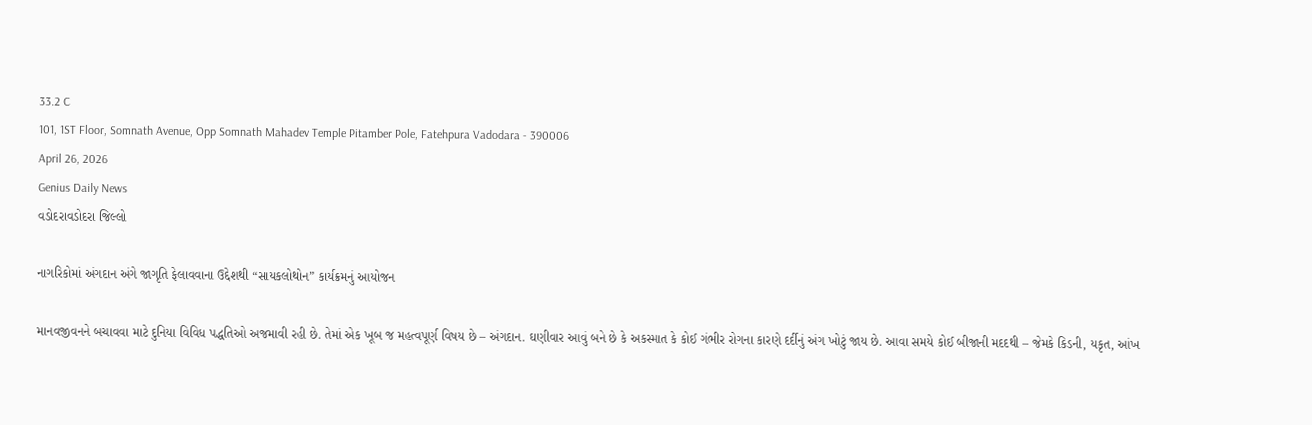33.2 C
101, 1ST Floor, Somnath Avenue, Opp Somnath Mahadev Temple Pitamber Pole, Fatehpura Vadodara - 390006
April 26, 2026
Genius Daily News
વડોદરાવડોદરા જિલ્લો

નાગરિકોમાં અંગદાન અંગે જાગૃતિ ફેલાવવાના ઉદ્દેશથી “સાયકલોથોન” કાર્યક્રમનું આયોજન

માનવજીવનને બચાવવા માટે દુનિયા વિવિધ પદ્ધતિઓ અજમાવી રહી છે. તેમાં એક ખૂબ જ મહત્વપૂર્ણ વિષય છે – અંગદાન. ઘણીવાર આવું બને છે કે અકસ્માત કે કોઈ ગંભીર રોગના કારણે દર્દીનું અંગ ખોટું જાય છે. આવા સમયે કોઈ બીજાની મદદથી – જેમકે કિડની, યકૃત, આંખ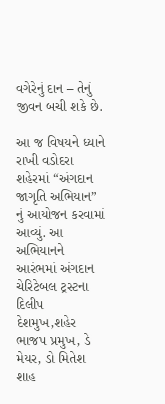વગેરેનું દાન – તેનું જીવન બચી શકે છે.

આ જ વિષયને ધ્યાને રાખી વડોદરા શહેરમાં “અંગદાન જાગૃતિ અભિયાન” નું આયોજન કરવામાં આવ્યું. આ અભિયાનને આરંભમાં અંગદાન ચેરિટેબલ ટ્રસ્ટના દિલીપ દેશમુખ,શહેર ભાજપ પ્રમુખ, ડે મેયર, ડો મિતેશ શાહ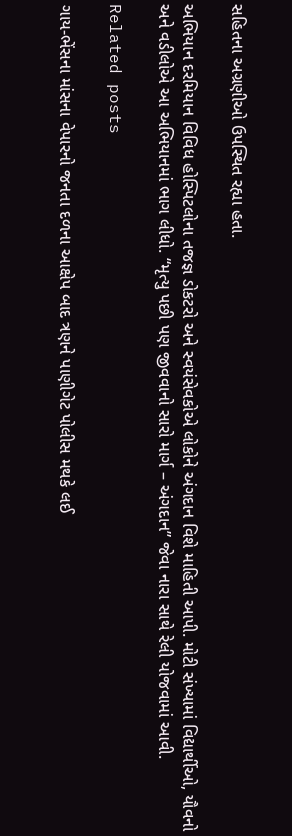સહિતના અગ્રણીઓ ઉપસ્થિત રહ્યા હતા.

અભિયાન દરમિયાન વિવિધ હોસ્પિટલોના તજજ્ઞ ડોકટરો અને સ્વયંસેવકોએ લોકોને અંગદાન વિશે માહિતી આપી. મોટી સંખ્યામાં વિદ્યાર્થીઓ, યૌવનો અને વડીલોએ આ અભિયાનમાં ભાગ લીધો. “મૃત્યુ પછી પણ જીવવાનો સારો માર્ગ – અંગદાન” જેવા નારા સાથે રેલી યોજવામાં આવી.

Related posts

ગાય-ભેંસના માંસના વેપારનો જનતા દળના આક્ષેપ બાદ ત્રણને પાણીગેટ પોલીસ મથકે લઈ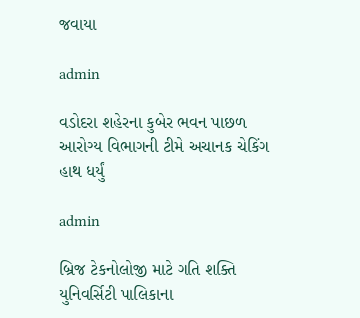જવાયા

admin

વડોદરા શહેરના કુબેર ભવન પાછળ આરોગ્ય વિભાગની ટીમે અચાનક ચેકિંગ હાથ ધર્યું

admin

બ્રિજ ટેકનોલોજી માટે ગતિ શક્તિ યુનિવર્સિટી પાલિકાના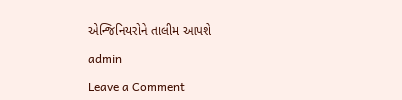એન્જિનિયરોને તાલીમ આપશે

admin

Leave a Comment